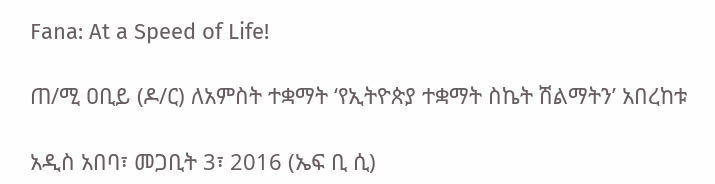Fana: At a Speed of Life!

ጠ/ሚ ዐቢይ (ዶ/ር) ለአምስት ተቋማት ‘የኢትዮጵያ ተቋማት ስኬት ሽልማትን’ አበረከቱ

አዲስ አበባ፣ መጋቢት 3፣ 2016 (ኤፍ ቢ ሲ)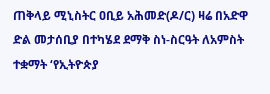ጠቅላይ ሚኒስትር ዐቢይ አሕመድ(ዶ/ር) ዛሬ በአድዋ ድል መታሰቢያ በተካሄደ ደማቅ ስነ-ስርዓት ለአምስት ተቋማት ‘የኢትዮጵያ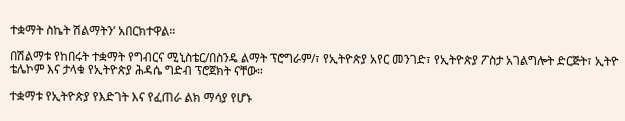ተቋማት ስኬት ሽልማትን’ አበርክተዋል።

በሽልማቱ የከበሩት ተቋማት የግብርና ሚኒስቴር/በስንዴ ልማት ፕሮግራም/፣ የኢትዮጵያ አየር መንገድ፣ የኢትዮጵያ ፖስታ አገልግሎት ድርጅት፣ ኢትዮ ቴሌኮም እና ታላቁ የኢትዮጵያ ሕዳሴ ግድብ ፕሮጀክት ናቸው።

ተቋማቱ የኢትዮጵያ የእድገት እና የፈጠራ ልክ ማሳያ የሆኑ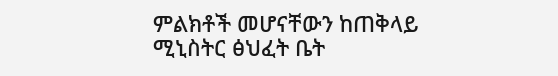ምልክቶች መሆናቸውን ከጠቅላይ ሚኒስትር ፅህፈት ቤት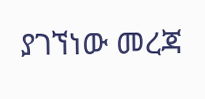ያገኘነው መረጃ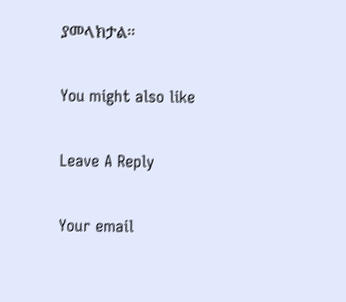ያመላክታል፡፡

You might also like

Leave A Reply

Your email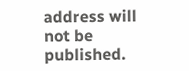address will not be published.